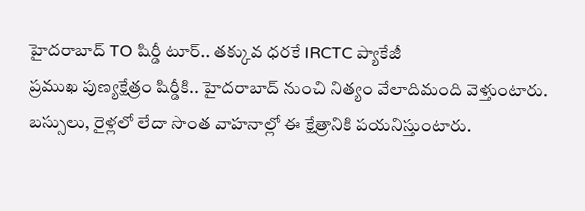హైదరాబాద్ TO షిర్డీ టూర్.. తక్కువ ధరకే IRCTC ప్యాకేజీ
ప్రముఖ పుణ్యక్షేత్రం షిర్డీకి.. హైదరాబాద్ నుంచి నిత్యం వేలాదిమంది వెళ్తుంటారు. బస్సులు, రైళ్లలో లేదా సొంత వాహనాల్లో ఈ క్షేత్రానికి పయనిస్తుంటారు.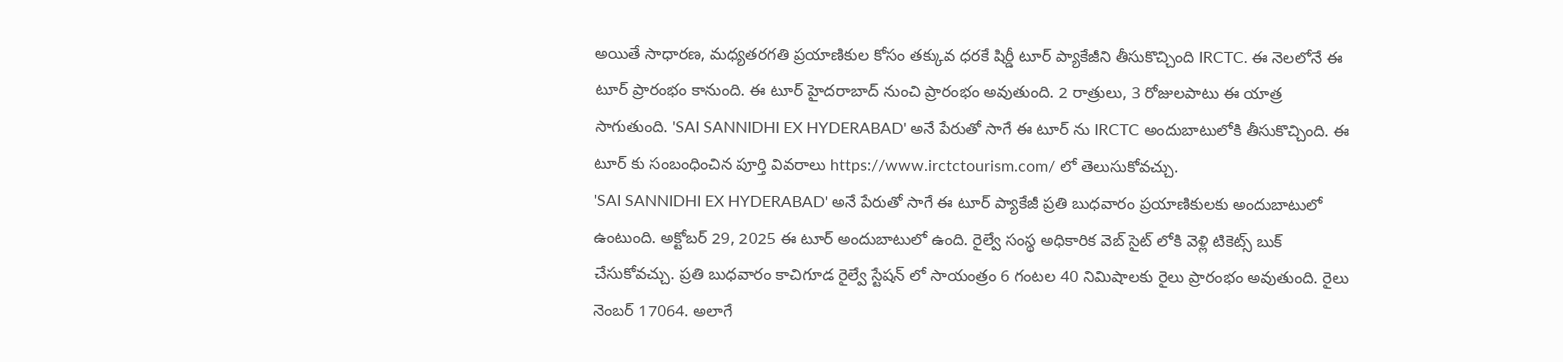అయితే సాధారణ, మధ్యతరగతి ప్రయాణికుల కోసం తక్కువ ధరకే షిర్డీ టూర్ ప్యాకేజీని తీసుకొచ్చింది IRCTC. ఈ నెలలోనే ఈ టూర్ ప్రారంభం కానుంది. ఈ టూర్ హైదరాబాద్ నుంచి ప్రారంభం అవుతుంది. 2 రాత్రులు, 3 రోజులపాటు ఈ యాత్ర సాగుతుంది. 'SAI SANNIDHI EX HYDERABAD' అనే పేరుతో సాగే ఈ టూర్ ను IRCTC అందుబాటులోకి తీసుకొచ్చింది. ఈ టూర్ కు సంబంధించిన పూర్తి వివరాలు https://www.irctctourism.com/ లో తెలుసుకోవచ్చు.
'SAI SANNIDHI EX HYDERABAD' అనే పేరుతో సాగే ఈ టూర్ ప్యాకేజీ ప్రతి బుధవారం ప్రయాణికులకు అందుబాటులో ఉంటుంది. అక్టోబర్ 29, 2025 ఈ టూర్ అందుబాటులో ఉంది. రైల్వే సంస్థ అధికారిక వెబ్ సైట్ లోకి వెళ్లి టికెట్స్ బుక్ చేసుకోవచ్చు. ప్రతి బుధవారం కాచిగూడ రైల్వే స్టేషన్ లో సాయంత్రం 6 గంటల 40 నిమిషాలకు రైలు ప్రారంభం అవుతుంది. రైలు నెంబర్ 17064. అలాగే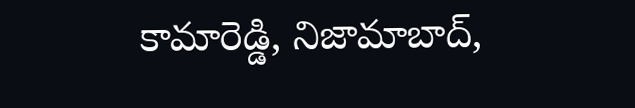కామారెడ్డి, నిజామాబాద్,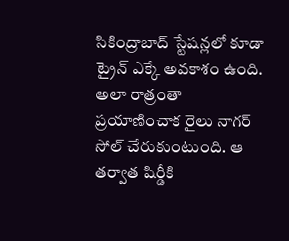సికింద్రాబాద్ స్టేషన్లలో కూడా ట్రైన్ ఎక్కే అవకాశం ఉంది.
అలా రాత్రంతా ప్రయాణించాక రైలు నాగర్ సోల్ చేరుకుంటుంది. ఆ తర్వాత షిర్డీకి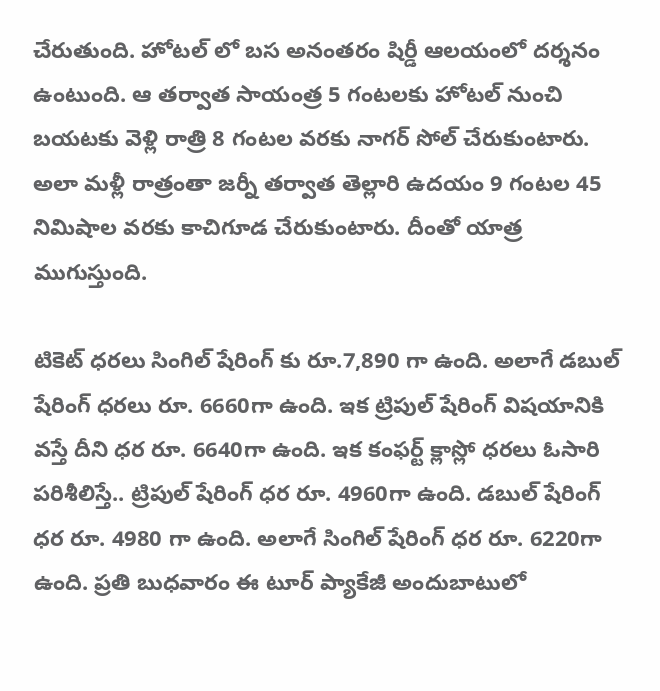చేరుతుంది. హోటల్ లో బస అనంతరం షిర్డీ ఆలయంలో దర్శనం ఉంటుంది. ఆ తర్వాత సాయంత్ర 5 గంటలకు హోటల్ నుంచి బయటకు వెళ్లి రాత్రి 8 గంటల వరకు నాగర్ సోల్ చేరుకుంటారు. అలా మళ్లీ రాత్రంతా జర్నీ తర్వాత తెల్లారి ఉదయం 9 గంటల 45 నిమిషాల వరకు కాచిగూడ చేరుకుంటారు. దీంతో యాత్ర ముగుస్తుంది.

టికెట్ ధరలు సింగిల్ షేరింగ్ కు రూ.7,890 గా ఉంది. అలాగే డబుల్ షేరింగ్ ధరలు రూ. 6660గా ఉంది. ఇక ట్రిపుల్ షేరింగ్ విషయానికి వస్తే దీని ధర రూ. 6640గా ఉంది. ఇక కంఫర్ట్ క్లాస్లో ధరలు ఓసారి పరిశీలిస్తే.. ట్రిపుల్ షేరింగ్ ధర రూ. 4960గా ఉంది. డబుల్ షేరింగ్ ధర రూ. 4980 గా ఉంది. అలాగే సింగిల్ షేరింగ్ ధర రూ. 6220గా ఉంది. ప్రతి బుధవారం ఈ టూర్ ప్యాకేజీ అందుబాటులో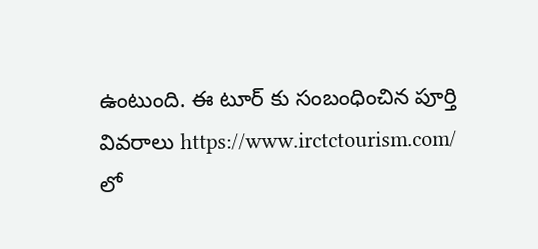ఉంటుంది. ఈ టూర్ కు సంబంధించిన పూర్తి వివరాలు https://www.irctctourism.com/ లో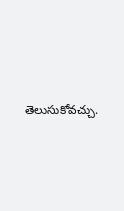తెలుసుకోవచ్చు.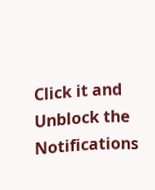Click it and Unblock the Notifications